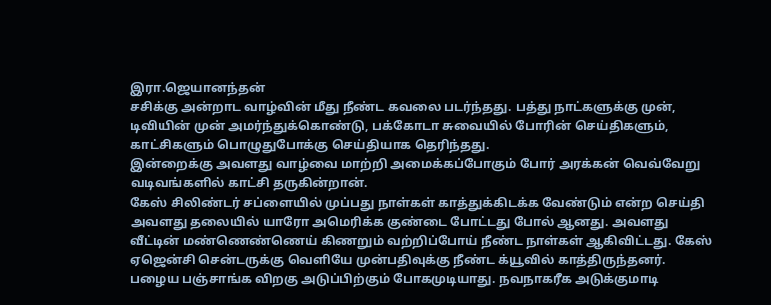இரா.ஜெயானந்தன்
சசிக்கு அன்றாட வாழ்வின் மீது நீண்ட கவலை படர்ந்தது. பத்து நாட்களுக்கு முன், டிவியின் முன் அமர்ந்துக்கொண்டு, பக்கோடா சுவையில் போரின் செய்திகளும், காட்சிகளும் பொழுதுபோக்கு செய்தியாக தெரிந்தது.
இன்றைக்கு அவளது வாழ்வை மாற்றி அமைக்கப்போகும் போர் அரக்கன் வெவ்வேறு வடிவங்களில் காட்சி தருகின்றான்.
கேஸ் சிலிண்டர் சப்ளையில் முப்பது நாள்கள் காத்துக்கிடக்க வேண்டும் என்ற செய்தி அவளது தலையில் யாரோ அமெரிக்க குண்டை போட்டது போல் ஆனது. அவளது வீட்டின் மண்ணெண்ணெய் கிணறும் வற்றிப்போய் நீண்ட நாள்கள் ஆகிவிட்டது. கேஸ் ஏஜென்சி சென்டருக்கு வெளியே முன்பதிவுக்கு நீண்ட க்யூவில் காத்திருந்தனர்.
பழைய பஞ்சாங்க விறகு அடுப்பிற்கும் போகமுடியாது. நவநாகரீக அடுக்குமாடி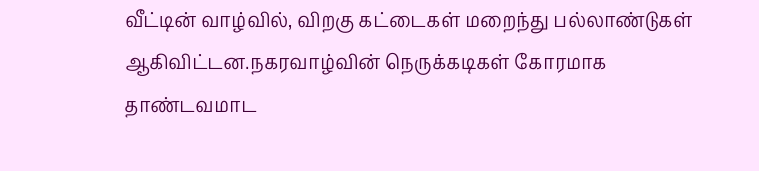வீட்டின் வாழ்வில், விறகு கட்டைகள் மறைந்து பல்லாண்டுகள் ஆகிவிட்டன.நகரவாழ்வின் நெருக்கடிகள் கோரமாக தாண்டவமாட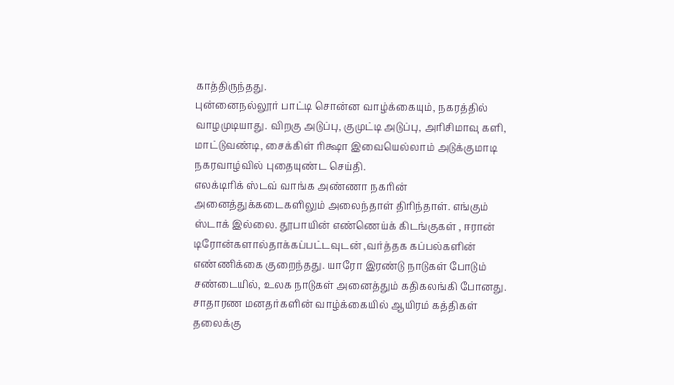காத்திருந்தது.
புன்னைநல்லூர் பாட்டி சொன்ன வாழ்க்கையும், நகரத்தில் வாழமுடியாது. விறகு அடுப்பு, குமுட்டி அடுப்பு, அரிசிமாவு களி, மாட்டுவண்டி, சைக்கிள் ரிக்ஷா இவையெல்லாம் அடுக்குமாடி நகரவாழ்வில் புதையுண்ட செய்தி.
எலக்டிரிக் ஸ்டவ் வாங்க அண்ணா நகரின் அனைத்துக்கடைகளிலும் அலைந்தாள் திரிந்தாள். எங்கும் ஸ்டாக் இல்லை. தூபாயின் எண்ணெய்க் கிடங்குகள் , ஈரான் டிரோன்களால்தாக்கப்பட்டவுடன் ,வர்த்தக கப்பல்களின் எண்ணிக்கை குறைந்தது. யாரோ இரண்டு நாடுகள் போடும் சண்டையில், உலக நாடுகள் அனைத்தும் கதிகலங்கி போனது. சாதாரண மனதர்களின் வாழ்க்கையில் ஆயிரம் கத்திகள் தலைக்கு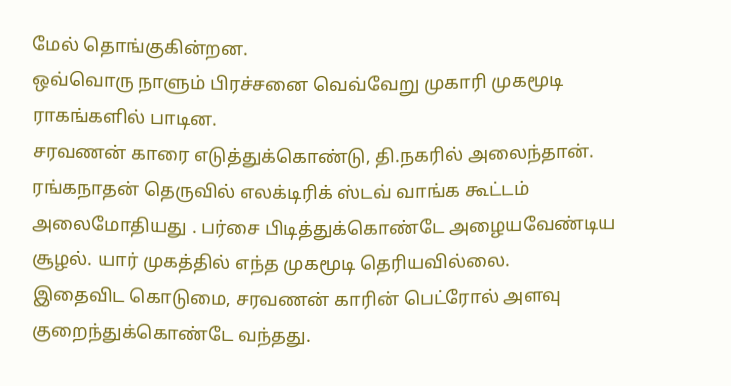மேல் தொங்குகின்றன.
ஒவ்வொரு நாளும் பிரச்சனை வெவ்வேறு முகாரி முகமூடி ராகங்களில் பாடின.
சரவணன் காரை எடுத்துக்கொண்டு, தி.நகரில் அலைந்தான். ரங்கநாதன் தெருவில் எலக்டிரிக் ஸ்டவ் வாங்க கூட்டம் அலைமோதியது . பர்சை பிடித்துக்கொண்டே அழையவேண்டிய சூழல். யார் முகத்தில் எந்த முகமூடி தெரியவில்லை.
இதைவிட கொடுமை, சரவணன் காரின் பெட்ரோல் அளவு குறைந்துக்கொண்டே வந்தது.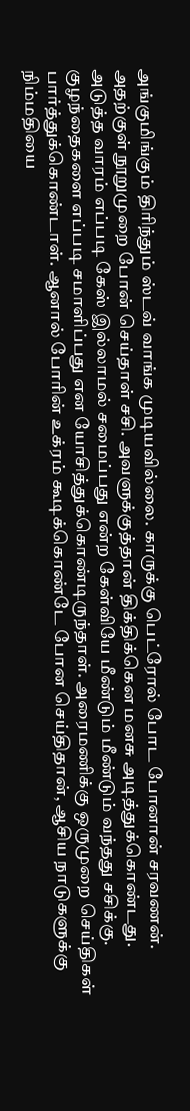அங்குமிங்கும் திரிந்தும் ஸ்டவ் வாங்க முடியவில்லை. காருக்கு பெட்ரோல் போட போனான் சரவணன். அதற்குள் நூறுமுறை போன் செய்தாள் சசி. அவளுக்குத்தான் திக்திக்கென மனசு அடித்துக்கொண்டது. அடுத்த வாரம் எப்படி கேஸ் இல்லாமல் சமைப்பது என்ற கேள்வியே மீண்டும் மீண்டும் வந்தது சசிக்கு. குழந்தைகளை எப்படி சமாளிப்பது என யோசித்துக்கொண்டிருந்தாள். அரைமணிக்கு ஒருமுறை செய்திகள் பார்த்துக்கொண்டாள். ஆனால் போரின் உக்ரம் கூடிக்கொண்டே போன செய்திதான், ஆசிய நாடுகளுக்கு நிம்மதியை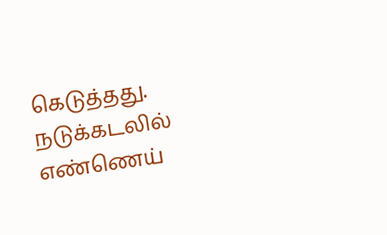கெடுத்தது.
நடுக்கடலில் எண்ணெய்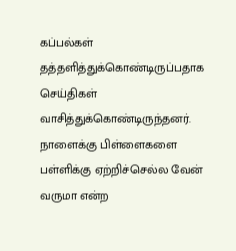கப்பல்கள் தத்தளித்துக்கொண்டிருப்பதாக செய்திகள் வாசித்துக்கொண்டிருந்தனர். நாளைக்கு பிள்ளைகளை பள்ளிக்கு ஏற்றிச்செல்ல வேன் வருமா என்ற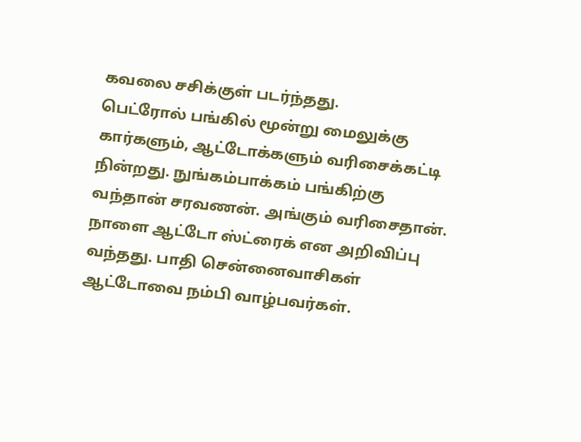கவலை சசிக்குள் படர்ந்தது.
பெட்ரோல் பங்கில் மூன்று மைலுக்கு கார்களும், ஆட்டோக்களும் வரிசைக்கட்டி நின்றது. நுங்கம்பாக்கம் பங்கிற்கு வந்தான் சரவணன். அங்கும் வரிசைதான்.
நாளை ஆட்டோ ஸ்ட்ரைக் என அறிவிப்பு வந்தது. பாதி சென்னைவாசிகள் ஆட்டோவை நம்பி வாழ்பவர்கள்.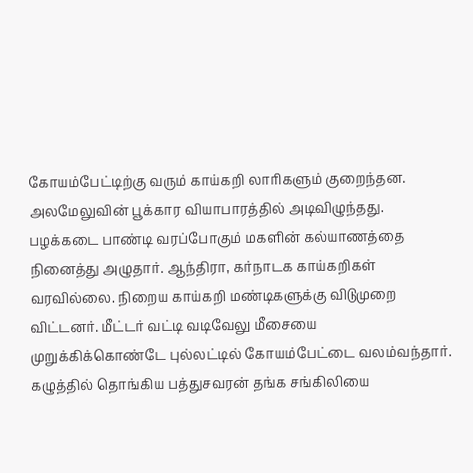கோயம்பேட்டிற்கு வரும் காய்கறி லாரிகளும் குறைந்தன. அலமேலுவின் பூக்கார வியாபாரத்தில் அடிவிழுந்தது. பழக்கடை பாண்டி வரப்போகும் மகளின் கல்யாணத்தை நினைத்து அழுதார். ஆந்திரா, கர்நாடக காய்கறிகள் வரவில்லை. நிறைய காய்கறி மண்டிகளுக்கு விடுமுறை விட்டனர். மீட்டர் வட்டி வடிவேலு மீசையை முறுக்கிக்கொண்டே புல்லட்டில் கோயம்பேட்டை வலம்வந்தார். கழுத்தில் தொங்கிய பத்துசவரன் தங்க சங்கிலியை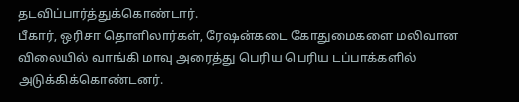தடவிப்பார்த்துக்கொண்டார்.
பீகார், ஒரிசா தொளிலார்கள், ரேஷன்கடை கோதுமைகளை மலிவான விலையில் வாங்கி மாவு அரைத்து பெரிய பெரிய டப்பாக்களில் அடுக்கிக்கொண்டனர்.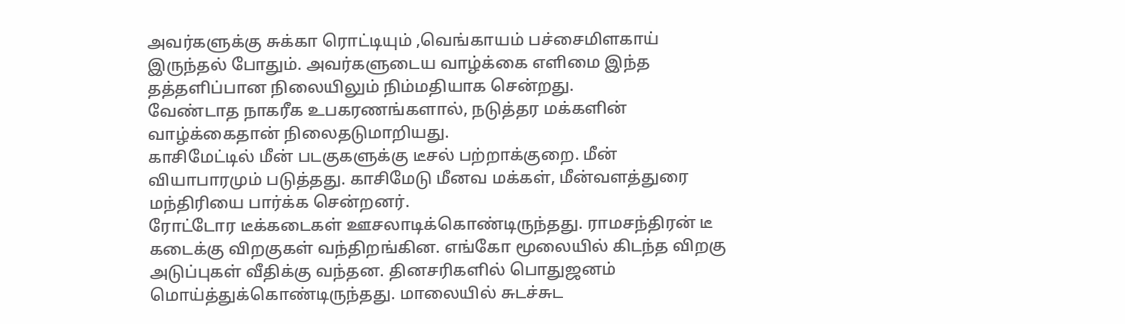அவர்களுக்கு சுக்கா ரொட்டியும் ,வெங்காயம் பச்சைமிளகாய் இருந்தல் போதும். அவர்களுடைய வாழ்க்கை எளிமை இந்த தத்தளிப்பான நிலையிலும் நிம்மதியாக சென்றது.
வேண்டாத நாகரீக உபகரணங்களால், நடுத்தர மக்களின் வாழ்க்கைதான் நிலைதடுமாறியது.
காசிமேட்டில் மீன் படகுகளுக்கு டீசல் பற்றாக்குறை. மீன் வியாபாரமும் படுத்தது. காசிமேடு மீனவ மக்கள், மீன்வளத்துரை மந்திரியை பார்க்க சென்றனர்.
ரோட்டோர டீக்கடைகள் ஊசலாடிக்கொண்டிருந்தது. ராமசந்திரன் டீ கடைக்கு விறகுகள் வந்திறங்கின. எங்கோ மூலையில் கிடந்த விறகு அடுப்புகள் வீதிக்கு வந்தன. தினசரிகளில் பொதுஜனம் மொய்த்துக்கொண்டிருந்தது. மாலையில் சுடச்சுட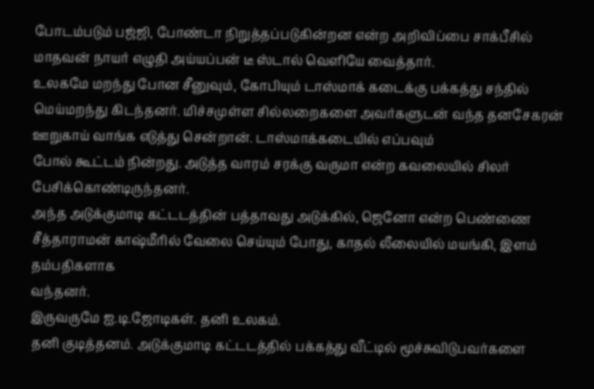போடம்படும் பஜ்ஜி, போண்டா நிறுத்தப்படுகின்றன என்ற அறிவிப்பை சாக்பீசில் மாதவன் நாயர் எழுதி அய்யப்பன் டீ ஸ்டால் வெளியே வைத்தார்.
உலகமே மறந்து போன சீனுவும், கோபியும் டாஸ்மாக் கடைக்கு பக்கத்து சந்தில் மெய்மறந்து கிடந்தனர். மிச்சமுள்ள சில்லறைகளை அவர்களுடன் வந்த தனசேகரன் ஊறுகாய் வாங்க எடுத்து சென்றான். டாஸ்மாக்கடையில் எப்பவும்
போல் கூட்டம் நின்றது. அடுத்த வாரம் சரக்கு வருமா என்ற கவலையில் சிலர் பேசிக்கொண்டிருந்தனர்.
அந்த அடுக்குமாடி கட்டடத்தின் பத்தாவது அடுக்கில், ஜெனோ என்ற பெண்ணை சீத்தாராமன் காஷ்மீரில் வேலை செய்யும் போது, காதல் லீலையில் மயங்கி, இளம் தம்பதிகளாக
வந்தனர்.
இருவருமே ஐ.டி.ஜோடிகள். தனி உலகம்.
தனி குடித்தனம். அடுக்குமாடி கட்டடத்தில் பக்கத்து வீட்டில் மூச்சுவிடுபவர்களை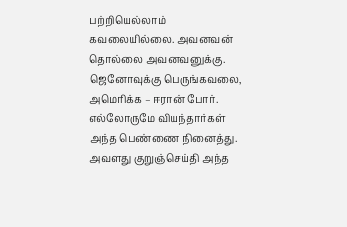பற்றியெல்லாம் கவலையில்லை. அவனவன் தொல்லை அவனவனுக்கு.
ஜெனோவுக்கு பெருங்கவலை, அமெரிக்க – ஈரான் போர்.
எல்லோருமே வியந்தார்கள் அந்த பெண்ணை நினைத்து. அவளது குறுஞ்செய்தி அந்த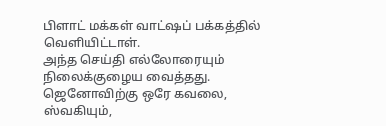பிளாட் மக்கள் வாட்ஷப் பக்கத்தில் வெளியிட்டாள்.
அந்த செய்தி எல்லோரையும் நிலைக்குழைய வைத்தது.
ஜெனோவிற்கு ஒரே கவலை, ஸ்வகியும்,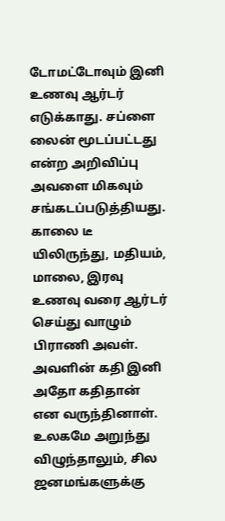டோமட்டோவும் இனி உணவு ஆர்டர் எடுக்காது. சப்ளை லைன் மூடப்பட்டது என்ற அறிவிப்பு அவளை மிகவும் சங்கடப்படுத்தியது.
காலை டீ யிலிருந்து, மதியம், மாலை, இரவு உணவு வரை ஆர்டர் செய்து வாழும் பிராணி அவள். அவளின் கதி இனி அதோ கதிதான் என வருந்தினாள்.
உலகமே அறுந்து விழுந்தாலும், சில ஜனமங்களுக்கு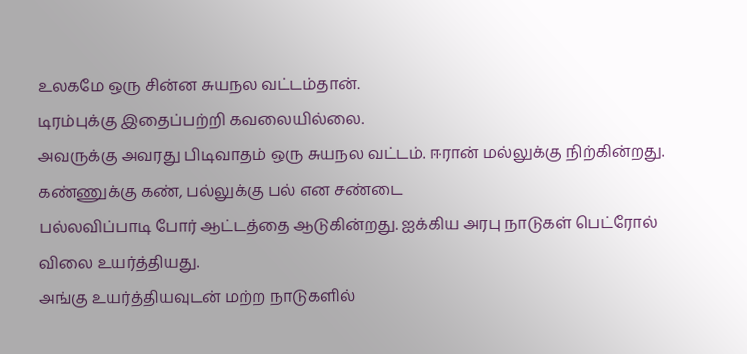உலகமே ஒரு சின்ன சுயநல வட்டம்தான்.
டிரம்புக்கு இதைப்பற்றி கவலையில்லை.
அவருக்கு அவரது பிடிவாதம் ஒரு சுயநல வட்டம். ஈரான் மல்லுக்கு நிற்கின்றது. கண்ணுக்கு கண், பல்லுக்கு பல் என சண்டை
பல்லவிப்பாடி போர் ஆட்டத்தை ஆடுகின்றது. ஐக்கிய அரபு நாடுகள் பெட்ரோல் விலை உயர்த்தியது.
அங்கு உயர்த்தியவுடன் மற்ற நாடுகளில்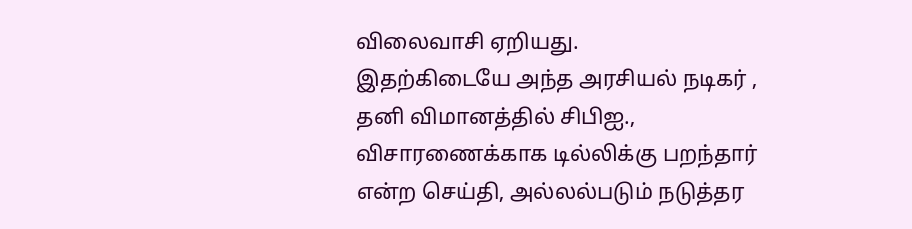விலைவாசி ஏறியது.
இதற்கிடையே அந்த அரசியல் நடிகர் ,
தனி விமானத்தில் சிபிஐ., விசாரணைக்காக டில்லிக்கு பறந்தார் என்ற செய்தி, அல்லல்படும் நடுத்தர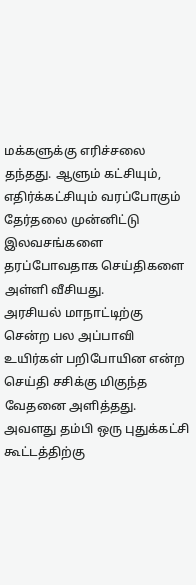மக்களுக்கு எரிச்சலை தந்தது. ஆளும் கட்சியும்,
எதிர்க்கட்சியும் வரப்போகும் தேர்தலை முன்னிட்டு இலவசங்களை தரப்போவதாக செய்திகளை அள்ளி வீசியது.
அரசியல் மாநாட்டிற்கு சென்ற பல அப்பாவி உயிர்கள் பறிபோயின என்ற செய்தி சசிக்கு மிகுந்த வேதனை அளித்தது. அவளது தம்பி ஒரு புதுக்கட்சி கூட்டத்திற்கு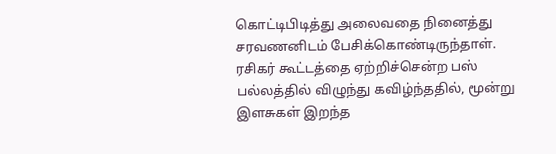கொட்டிபிடித்து அலைவதை நினைத்து சரவணனிடம் பேசிக்கொண்டிருந்தாள். ரசிகர் கூட்டத்தை ஏற்றிச்சென்ற பஸ் பல்லத்தில் விழுந்து கவிழ்ந்ததில், மூன்று இளசுகள் இறந்த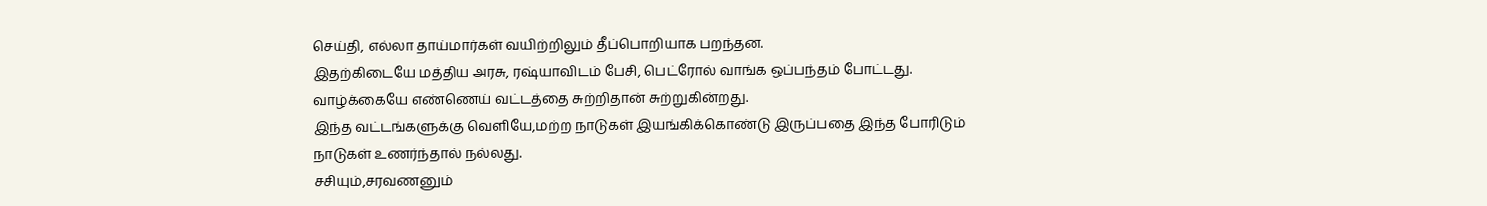செய்தி, எல்லா தாய்மார்கள் வயிற்றிலும் தீப்பொறியாக பறந்தன.
இதற்கிடையே மத்திய அரசு, ரஷ்யாவிடம் பேசி, பெட்ரோல் வாங்க ஒப்பந்தம் போட்டது.
வாழ்க்கையே எண்ணெய் வட்டத்தை சுற்றிதான் சுற்றுகின்றது.
இந்த வட்டங்களுக்கு வெளியே,மற்ற நாடுகள் இயங்கிக்கொண்டு இருப்பதை இந்த போரிடும் நாடுகள் உணர்ந்தால் நல்லது.
சசியும்,சரவணனும்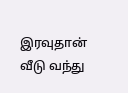இரவுதான் வீடு வந்து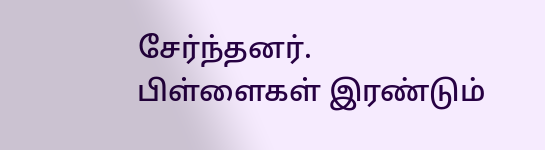சேர்ந்தனர்.
பிள்ளைகள் இரண்டும்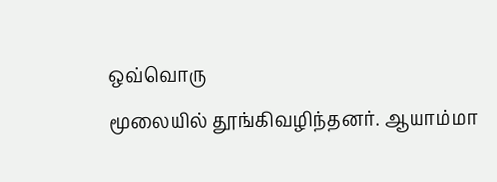ஒவ்வொரு
மூலையில் தூங்கிவழிந்தனர். ஆயாம்மா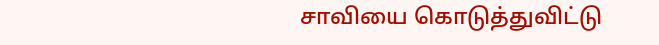சாவியை கொடுத்துவிட்டு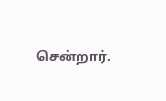சென்றார்.